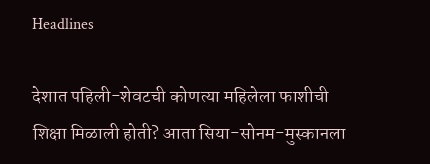Headlines

देशात पहिली-शेवटची कोणत्या महिलेला फाशीची शिक्षा मिळाली होती? आता सिया-सोनम-मुस्कानला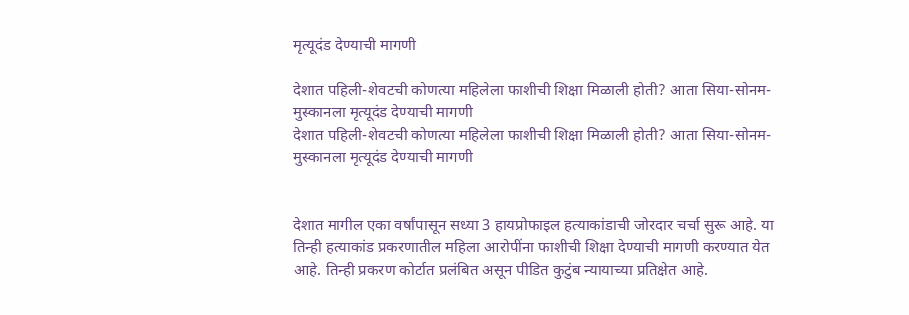मृत्यूदंड देण्याची मागणी

देशात पहिली-शेवटची कोणत्या महिलेला फाशीची शिक्षा मिळाली होती? आता सिया-सोनम-मुस्कानला मृत्यूदंड देण्याची मागणी
देशात पहिली-शेवटची कोणत्या महिलेला फाशीची शिक्षा मिळाली होती? आता सिया-सोनम-मुस्कानला मृत्यूदंड देण्याची मागणी


देशात मागील एका वर्षांपासून सध्या 3 हायप्रोफाइल हत्याकांडाची जोरदार चर्चा सुरू आहे. या तिन्ही हत्याकांड प्रकरणातील महिला आरोपींना फाशीची शिक्षा देण्याची मागणी करण्यात येत आहे. तिन्ही प्रकरण कोर्टात प्रलंबित असून पीडित कुटुंब न्यायाच्या प्रतिक्षेत आहे.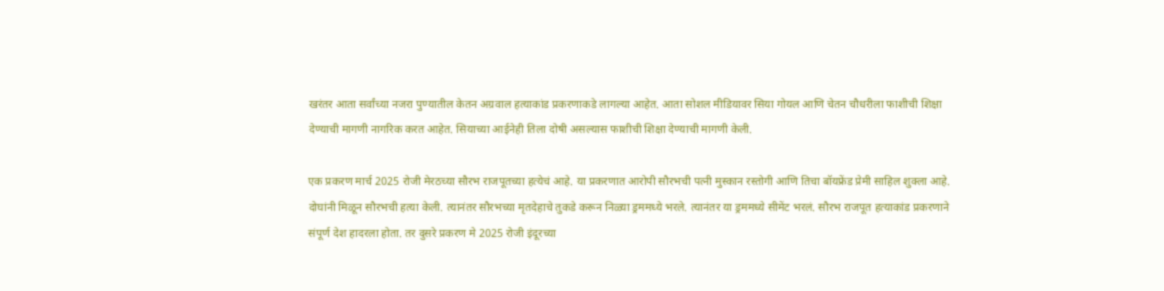खरंतर आता सर्वांच्या नजरा पुण्यातील केतन अग्रवाल हत्याकांड प्रकरणाकडे लागल्या आहेत. आता सोशल मीडियावर सिया गोयल आणि चेतन चौधरीला फाशीची शिक्षा देण्याची मागणी नागरिक करत आहेत. सियाच्या आईनेही तिला दोषी असल्यास फाशीची शिक्षा देण्याची मागणी केली.

एक प्रकरण मार्च 2025 रोजी मेरठच्या सौरभ राजपूतच्या हत्येचं आहे. या प्रकरणात आरोपी सौरभची पत्नी मुस्कान रस्तोगी आणि तिचा बॉयफ्रेंड प्रेमी साहिल शुक्ला आहे. दोघांनी मिळून सौरभची हत्या केली. त्यानंतर सौरभच्या मृतदेहाचे तुकडे करून निळ्या ड्रममध्ये भरले. त्यानंतर या ड्रममध्ये सीमेंट भरलं. सौरभ राजपूत हत्याकांड प्रकरणाने संपूर्ण देश हादरला होता. तर दुसरे प्रकरण मे 2025 रोजी इंदूरच्या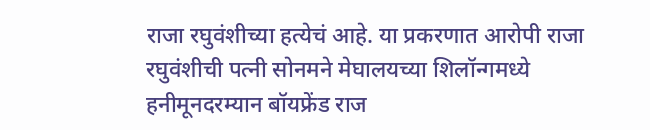राजा रघुवंशीच्या हत्येचं आहे. या प्रकरणात आरोपी राजा रघुवंशीची पत्नी सोनमने मेघालयच्या शिलॉन्गमध्ये हनीमूनदरम्यान बॉयफ्रेंड राज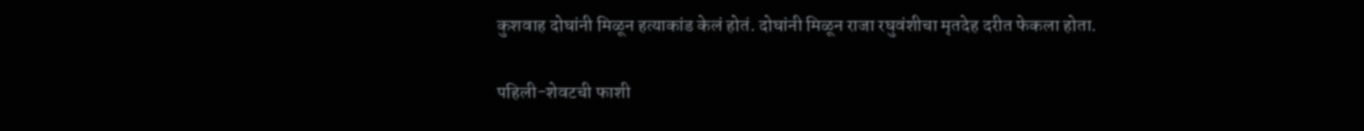कुशवाह दोघांनी मिळून हत्याकांड केलं होतं. दोघांनी मिळून राजा रघुवंशीचा मृतदेह दरीत फेकला होता.

पहिली-शेवटची फाशी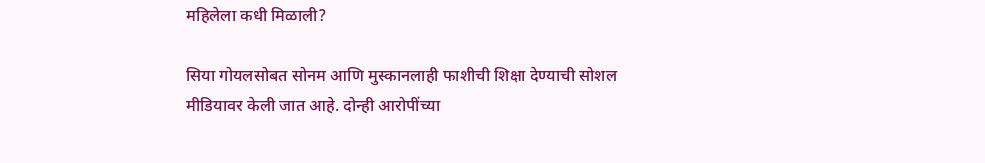महिलेला कधी मिळाली?

सिया गोयलसोबत सोनम आणि मुस्कानलाही फाशीची शिक्षा देण्याची सोशल मीडियावर केली जात आहे. दोन्ही आरोपींच्या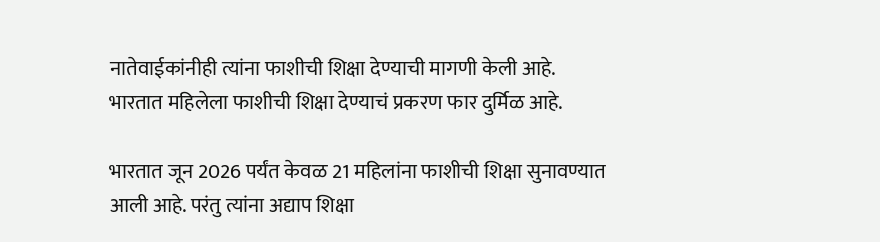नातेवाईकांनीही त्यांना फाशीची शिक्षा देण्याची मागणी केली आहे. भारतात महिलेला फाशीची शिक्षा देण्याचं प्रकरण फार दुर्मिळ आहे.

भारतात जून 2026 पर्यंत केवळ 21 महिलांना फाशीची शिक्षा सुनावण्यात आली आहे. परंतु त्यांना अद्याप शिक्षा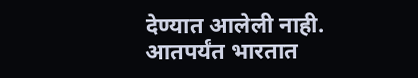देण्यात आलेली नाही. आतपर्यंत भारतात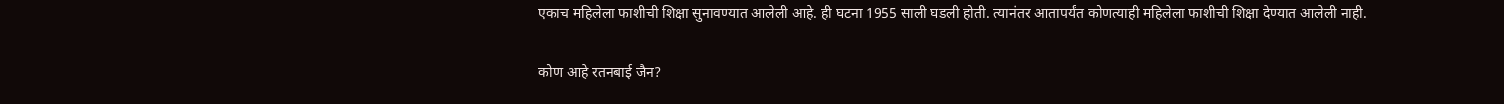एकाच महिलेला फाशीची शिक्षा सुनावण्यात आलेली आहे. ही घटना 1955 साली घडली होती. त्यानंतर आतापर्यंत कोणत्याही महिलेला फाशीची शिक्षा देण्यात आलेली नाही.

कोण आहे रतनबाई जैन?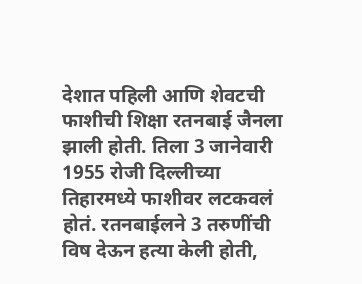देशात पहिली आणि शेवटची फाशीची शिक्षा रतनबाई जैनला झाली होती. तिला 3 जानेवारी 1955 रोजी दिल्लीच्या तिहारमध्ये फाशीवर लटकवलं होतं. रतनबाईलने 3 तरुणींची विष देऊन हत्या केली होती,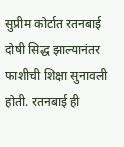सुप्रीम कोर्टात रतनबाई दोषी सिद्ध झाल्यानंतर फाशीची शिक्षा सुनावली होती. रतनबाई ही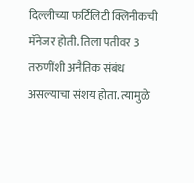दिल्लीच्या फर्टिलिटी क्लिनीकची मॅनेजर होती. तिला पतीवर 3 तरुणींशी अनैतिक संबंध असल्याचा संशय होता. त्यामुळे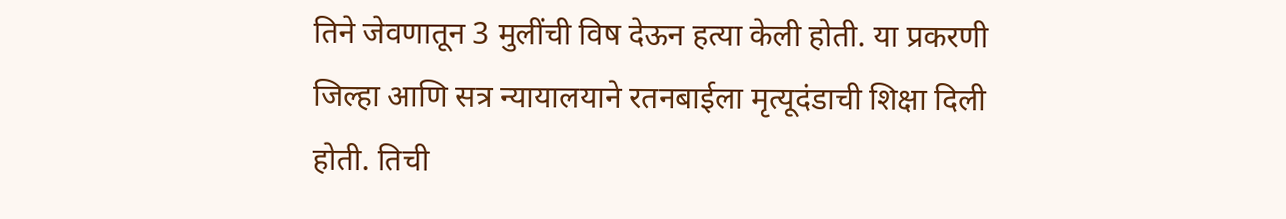तिने जेवणातून 3 मुलींची विष देऊन हत्या केली होती. या प्रकरणी जिल्हा आणि सत्र न्यायालयाने रतनबाईला मृत्यूदंडाची शिक्षा दिली होती. तिची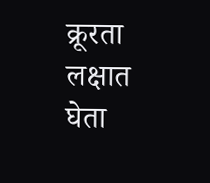क्रूरता लक्षात घेता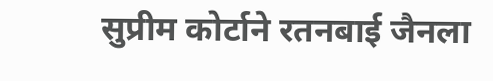सुप्रीम कोर्टाने रतनबाई जैनला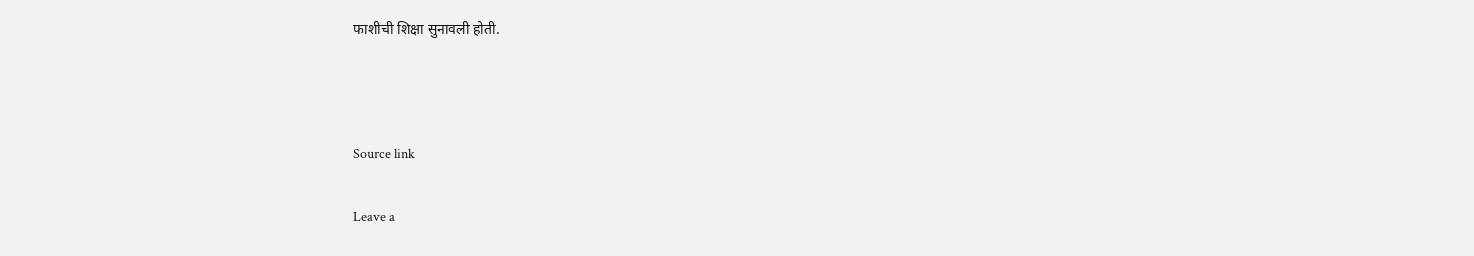फाशीची शिक्षा सुनावली होती.



Source link

Leave a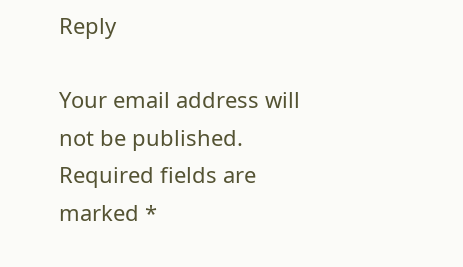Reply

Your email address will not be published. Required fields are marked *